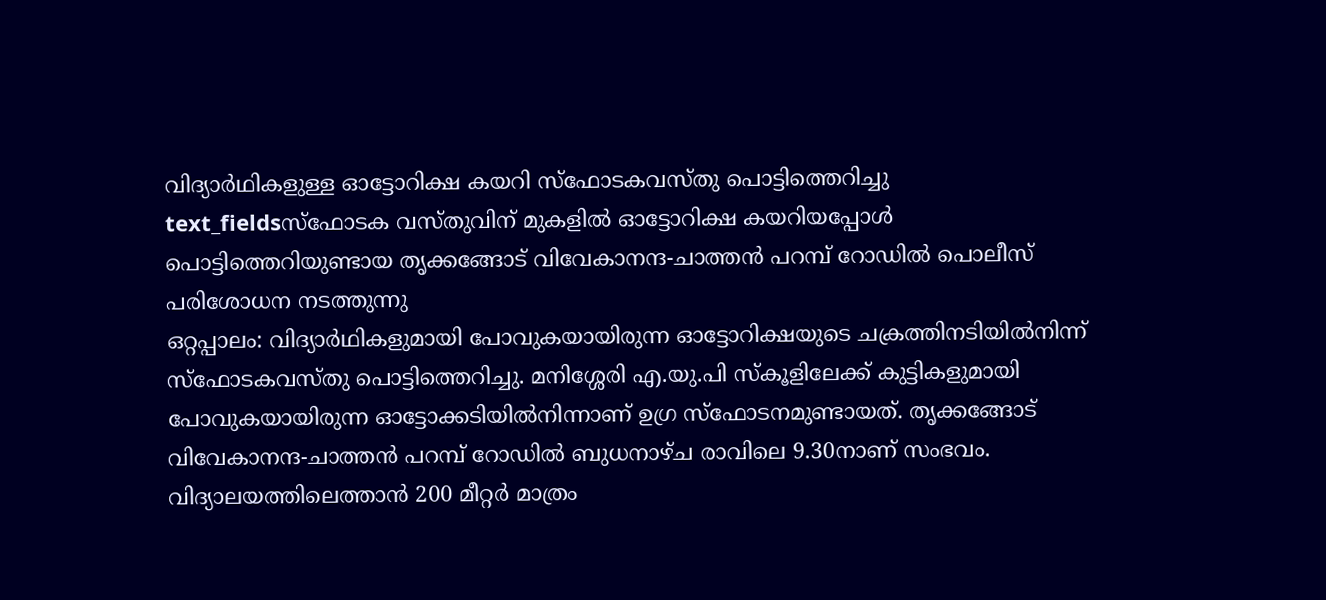വിദ്യാർഥികളുള്ള ഓട്ടോറിക്ഷ കയറി സ്ഫോടകവസ്തു പൊട്ടിത്തെറിച്ചു
text_fieldsസ്ഫോടക വസ്തുവിന് മുകളിൽ ഓട്ടോറിക്ഷ കയറിയപ്പോൾ പൊട്ടിത്തെറിയുണ്ടായ തൃക്കങ്ങോട് വിവേകാനന്ദ-ചാത്തൻ പറമ്പ് റോഡിൽ പൊലീസ് പരിശോധന നടത്തുന്നു
ഒറ്റപ്പാലം: വിദ്യാർഥികളുമായി പോവുകയായിരുന്ന ഓട്ടോറിക്ഷയുടെ ചക്രത്തിനടിയിൽനിന്ന് സ്ഫോടകവസ്തു പൊട്ടിത്തെറിച്ചു. മനിശ്ശേരി എ.യു.പി സ്കൂളിലേക്ക് കുട്ടികളുമായി പോവുകയായിരുന്ന ഓട്ടോക്കടിയിൽനിന്നാണ് ഉഗ്ര സ്ഫോടനമുണ്ടായത്. തൃക്കങ്ങോട് വിവേകാനന്ദ-ചാത്തൻ പറമ്പ് റോഡിൽ ബുധനാഴ്ച രാവിലെ 9.30നാണ് സംഭവം. വിദ്യാലയത്തിലെത്താൻ 200 മീറ്റർ മാത്രം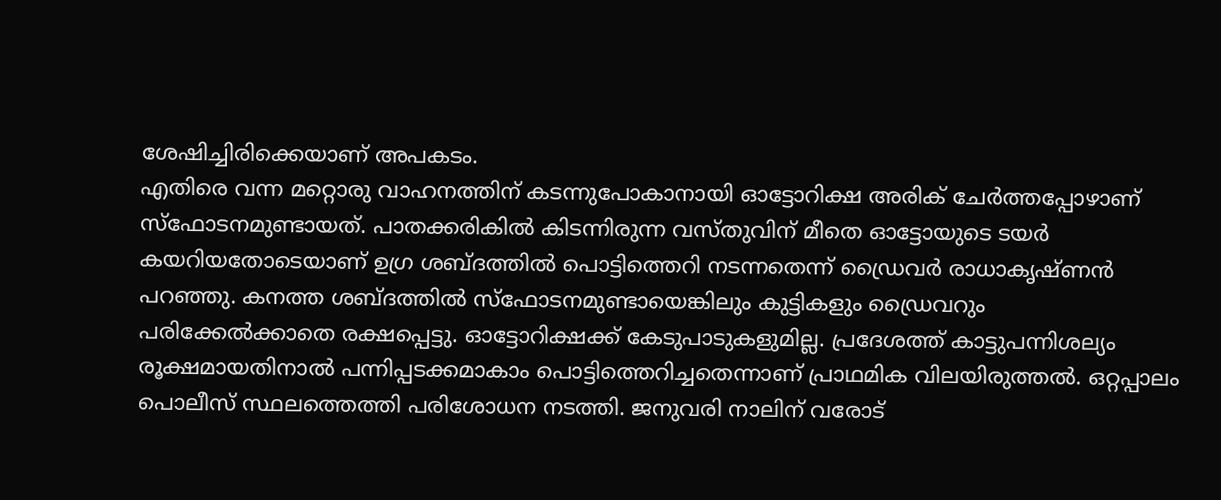ശേഷിച്ചിരിക്കെയാണ് അപകടം.
എതിരെ വന്ന മറ്റൊരു വാഹനത്തിന് കടന്നുപോകാനായി ഓട്ടോറിക്ഷ അരിക് ചേർത്തപ്പോഴാണ് സ്ഫോടനമുണ്ടായത്. പാതക്കരികിൽ കിടന്നിരുന്ന വസ്തുവിന് മീതെ ഓട്ടോയുടെ ടയർ കയറിയതോടെയാണ് ഉഗ്ര ശബ്ദത്തിൽ പൊട്ടിത്തെറി നടന്നതെന്ന് ഡ്രൈവർ രാധാകൃഷ്ണൻ പറഞ്ഞു. കനത്ത ശബ്ദത്തിൽ സ്ഫോടനമുണ്ടായെങ്കിലും കുട്ടികളും ഡ്രൈവറും പരിക്കേൽക്കാതെ രക്ഷപ്പെട്ടു. ഓട്ടോറിക്ഷക്ക് കേടുപാടുകളുമില്ല. പ്രദേശത്ത് കാട്ടുപന്നിശല്യം രൂക്ഷമായതിനാൽ പന്നിപ്പടക്കമാകാം പൊട്ടിത്തെറിച്ചതെന്നാണ് പ്രാഥമിക വിലയിരുത്തൽ. ഒറ്റപ്പാലം പൊലീസ് സ്ഥലത്തെത്തി പരിശോധന നടത്തി. ജനുവരി നാലിന് വരോട്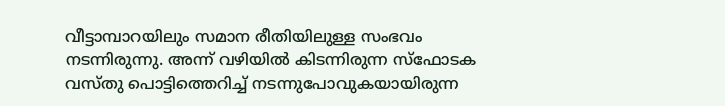വീട്ടാമ്പാറയിലും സമാന രീതിയിലുള്ള സംഭവം നടന്നിരുന്നു. അന്ന് വഴിയിൽ കിടന്നിരുന്ന സ്ഫോടക വസ്തു പൊട്ടിത്തെറിച്ച് നടന്നുപോവുകയായിരുന്ന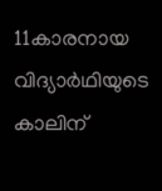11കാരനായ വിദ്യാർഥിയുടെ കാലിന്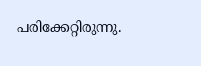പരിക്കേറ്റിരുന്നു.